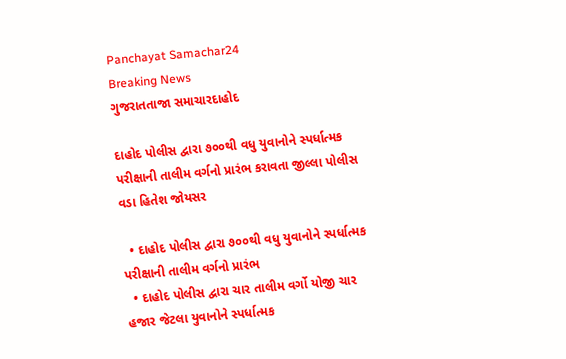Panchayat Samachar24
Breaking News
ગુજરાતતાજા સમાચારદાહોદ

દાહોદ પોલીસ દ્વારા ૭૦૦થી વધુ યુવાનોને સ્પર્ધાત્મક પરીક્ષાની તાલીમ વર્ગનો પ્રારંભ કરાવતા જીલ્લા પોલીસ વડા હિતેશ જોયસર

  • દાહોદ પોલીસ દ્વારા ૭૦૦થી વધુ યુવાનોને સ્પર્ધાત્મક પરીક્ષાની તાલીમ વર્ગનો પ્રારંભ
  • દાહોદ પોલીસ દ્વારા ચાર તાલીમ વર્ગો યોજી ચાર હજાર જેટલા યુવાનોને સ્પર્ધાત્મક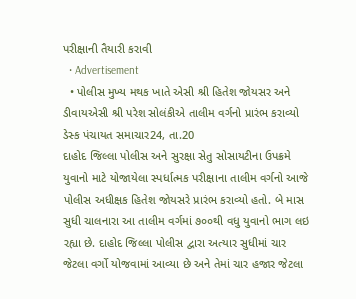પરીક્ષાની તૈયારી કરાવી
  • Advertisement
  • પોલીસ મુખ્ય મથક ખાતે એસી શ્રી હિતેશ જોયસર અને ડીવાયએસી શ્રી પરેશ સોલંકીએ તાલીમ વર્ગનો પ્રારંભ કરાવ્યો
ડેસ્ક પંચાયત સમાચાર24, તા.20
દાહોદ જિલ્લા પોલીસ અને સુરક્ષા સેતુ સોસાયટીના ઉપક્રમે યુવાનો માટે યોજાયેલા સ્પર્ધાત્મક પરીક્ષાના તાલીમ વર્ગનો આજે પોલીસ અધીક્ષક હિતેશ જોયસરે પ્રારંભ કરાવ્યો હતો. બે માસ સુધી ચાલનારા આ તાલીમ વર્ગમાં ૭૦૦થી વધુ યુવાનો ભાગ લઇ રહ્યા છે. દાહોદ જિલ્લા પોલીસ દ્વારા અત્યાર સુધીમાં ચાર જેટલા વર્ગો યોજવામાં આવ્યા છે અને તેમાં ચાર હજાર જેટલા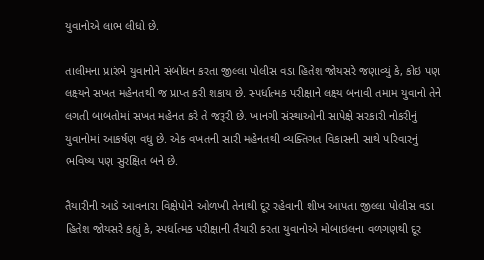યુવાનોએ લાભ લીધો છે.

તાલીમના પ્રારંભે યુવાનોને સંબોધન કરતા જીલ્લા પોલીસ વડા હિતેશ જોયસરે જણાવ્યું કે, કોઇ પણ લક્ષ્યને સખત મહેનતથી જ પ્રાપ્ત કરી શકાય છે. સ્પર્ધાત્મક પરીક્ષાને લક્ષ્ય બનાવી તમામ યુવાનો તેને લગતી બાબતોમાં સખત મહેનત કરે તે જરૂરી છે. ખાનગી સંસ્થાઓની સાપેક્ષે સરકારી નોકરીનું યુવાનોમાં આકર્ષણ વધુ છે. એક વખતની સારી મહેનતથી વ્યક્તિગત વિકાસની સાથે પરિવારનું ભવિષ્ય પણ સુરક્ષિત બને છે.

તૈયારીની આડે આવનારા વિક્ષેપોને ઓળખી તેનાથી દૂર રહેવાની શીખ આપતા જીલ્લા પોલીસ વડા હિતેશ જોયસરે કહ્યું કે, સ્પર્ધાત્મક પરીક્ષાની તૈયારી કરતા યુવાનોએ મોબાઇલના વળગણથી દૂર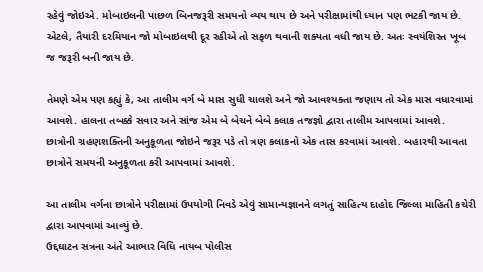રહેવું જોઇએ. મોબાઇલની પાછળ બિનજરૂરી સમયનો વ્યય થાય છે અને પરીક્ષામાંથી ધ્યાન પણ ભટકી જાય છે. એટલે, તૈયારી દરમિયાન જો મોબાઇલથી દૂર રહીએ તો સફળ થવાની શક્યતા વધી જાય છે. અતઃ સ્વયંશિસ્ત ખૂબ જ જરૂરી બની જાય છે.

તેમણે એમ પણ કહ્યું કે, આ તાલીમ વર્ગ બે માસ સુધી ચાલશે અને જો આવશ્યક્તા જણાય તો એક માસ વધારવામાં આવશે. હાલના તબક્કે સવાર અને સાંજ એમ બે બેચને બેબે કલાક તજજ્ઞો દ્વારા તાલીમ આપવામાં આવશે. છાત્રોની ગ્રહણશક્તિની અનુકૂળતા જોઇને જરૂર પડે તો ત્રણ કલાકનો એક તાસ કરવામાં આવશે. બહારથી આવતા છાત્રોને સમયની અનુકૂળતા કરી આપવામાં આવશે.

આ તાલીમ વર્ગના છાત્રોને પરીક્ષામાં ઉપયોગી નિવડે એવું સામાન્યજ્ઞાનને લગતું સાહિત્ય દાહોદ જિલ્લા માહિતી કચેરી દ્વારા આપવામાં આવ્યું છે.
ઉદ્દઘાટન સત્રના અંતે આભાર વિધિ નાયબ પોલીસ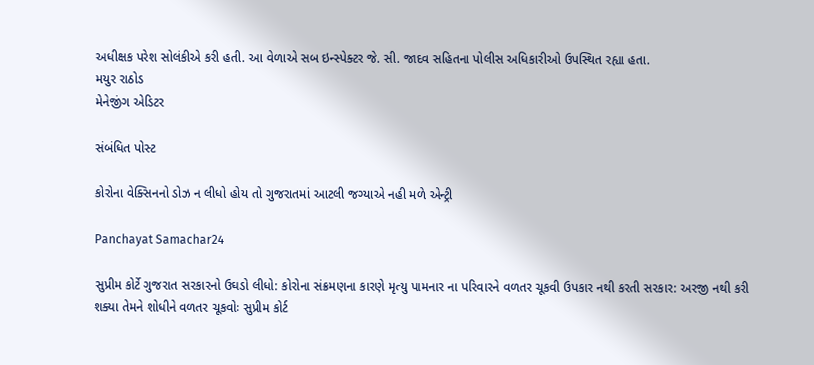અધીક્ષક પરેશ સોલંકીએ કરી હતી. આ વેળાએ સબ ઇન્સ્પેક્ટર જે. સી. જાદવ સહિતના પોલીસ અધિકારીઓ ઉપસ્થિત રહ્યા હતા.
મયુર રાઠોડ
મેનેજીંગ એડિટર

સંબંધિત પોસ્ટ

કોરોના વેક્સિનનો ડોઝ ન લીધો હોય તો ગુજરાતમાં આટલી જગ્યાએ નહી મળે એન્ટ્રી

Panchayat Samachar24

સુપ્રીમ કોર્ટે ગુજરાત સરકારનો ઉઘડો લીધો: કોરોના સંક્રમણના કારણે મૃત્યુ પામનાર ના પરિવારને વળતર ચૂકવી ઉપકાર નથી કરતી સરકાર: અરજી નથી કરી શક્યા તેમને શોધીને વળતર ચૂકવોઃ સુપ્રીમ કોર્ટ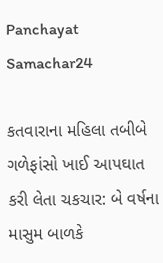Panchayat Samachar24

કતવારાના મહિલા તબીબે ગળેફાંસો ખાઈ આપઘાત કરી લેતા ચકચાર: બે વર્ષના માસુમ બાળકે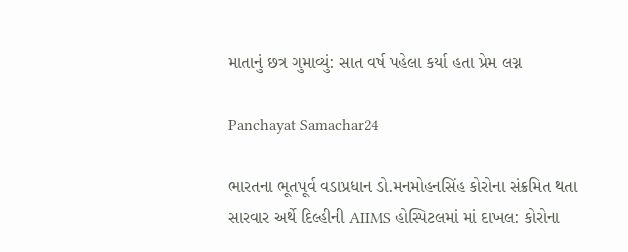માતાનું છત્ર ગુમાવ્યું: સાત વર્ષ પહેલા કર્યા હતા પ્રેમ લગ્ન

Panchayat Samachar24

ભારતના ભૂતપૂર્વ વડાપ્રધાન ડો.મનમોહનસિંહ કોરોના સંક્રમિત થતા સારવાર અર્થે દિલ્હીની AIIMS હોસ્પિટલમાં માં દાખલ: કોરોના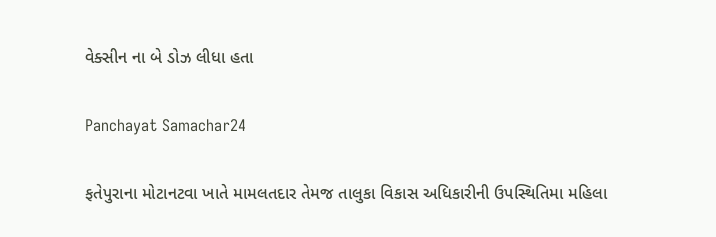વેક્સીન ના બે ડોઝ લીધા હતા

Panchayat Samachar24

ફતેપુરાના મોટાનટવા ખાતે મામલતદાર તેમજ તાલુકા વિકાસ અધિકારીની ઉપસ્થિતિમા મહિલા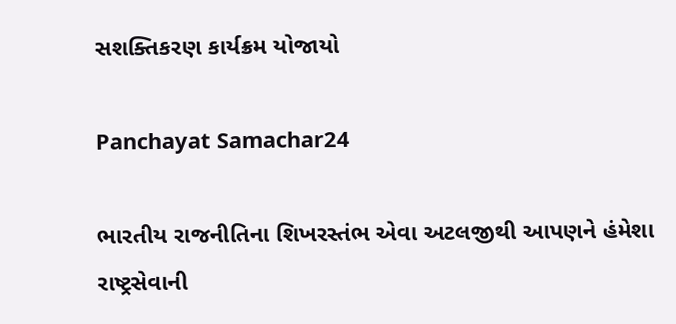સશક્તિકરણ કાર્યક્રમ યોજાયો

Panchayat Samachar24

ભારતીય રાજનીતિના શિખરસ્તંભ એવા અટલજીથી આપણને હંમેશા રાષ્ટ્રસેવાની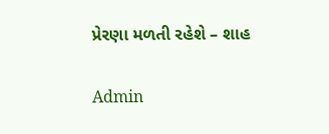પ્રેરણા મળતી રહેશે – શાહ

Admin